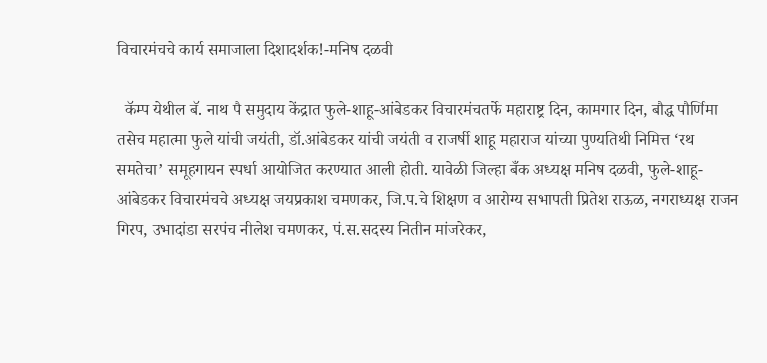विचारमंचचे कार्य समाजाला दिशादर्शक!-मनिष दळवी

  कॅम्प येथील बॅ. नाथ पै समुदाय केंद्रात फुले-शाहू-आंबेडकर विचारमंचतर्फे महाराष्ट्र दिन, कामगार दिन, बौद्ध पौर्णिमा तसेच महात्मा फुले यांची जयंती, डॉ.आंबेडकर यांची जयंती व राजर्षी शाहू महाराज यांच्या पुण्यतिथी निमित्त ‘रथ समतेचा’ समूहगायन स्पर्धा आयोजित करण्यात आली होती. यावेळी जिल्हा बँक अध्यक्ष मनिष दळवी, फुले-शाहू-आंबेडकर विचारमंचचे अध्यक्ष जयप्रकाश चमणकर, जि.प.चे शिक्षण व आरोग्य सभापती प्रितेश राऊळ, नगराध्यक्ष राजन गिरप, उभादांडा सरपंच नीलेश चमणकर, पं.स.सदस्य नितीन मांजरेकर,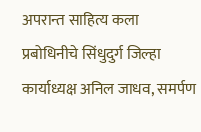अपरान्त साहित्य कला प्रबोधिनीचे सिंधुदुर्ग जिल्हा कार्याध्यक्ष अनिल जाधव, समर्पण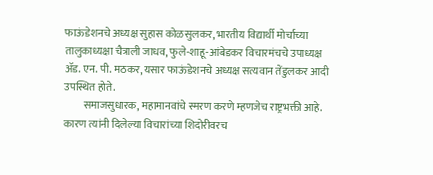फाऊंडेशनचे अध्यक्ष सुहास कोळसुलकर, भारतीय विद्यार्थी मोर्चाच्या तालुकाध्यक्षा चैत्राली जाधव, फुले-शाहू-आंबेडकर विचारमंचचे उपाध्यक्ष ॲड. एन. पी. मठकर, यसार फाऊंडेशनचे अध्यक्ष सत्यवान तेंडुलकर आदी उपस्थित होते.
         समाजसुधारक, महामानवांचे स्मरण करणे म्हणजेच राष्ट्रभक्ती आहे. कारण त्यांनी दिलेल्या विचारांच्या शिदोरीवरच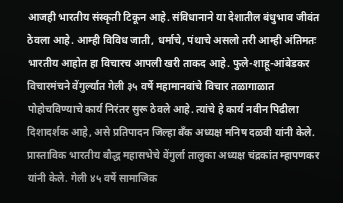आजही भारतीय संस्कृती टिकून आहे. संविधानाने या देशातील बंधुभाव जीवंत ठेवला आहे. आम्ही विविध जाती, धर्माचे, पंथाचे असलो तरी आम्ही अंतिमतः भारतीय आहोत हा विचारच आपली खरी ताकद आहे. फुले-शाहू-आंबेडकर विचारमंचने वेंगुर्ल्यात गेली ३५ वर्षे महामानवांचे विचार तळागाळात पोहोचविण्याचे कार्य निरंतर सुरू ठेवले आहे. त्यांचे हे कार्य नवीन पिढीला दिशादर्शक आहे, असे प्रतिपादन जिल्हा बँक अध्यक्ष मनिष दळवी यांनी केले.
प्रास्ताविक भारतीय बौद्ध महासभेचे वेंगुर्ला तालुका अध्यक्ष चंद्रकांत म्हापणकर यांनी केले. गेली ४५ वर्षे सामाजिक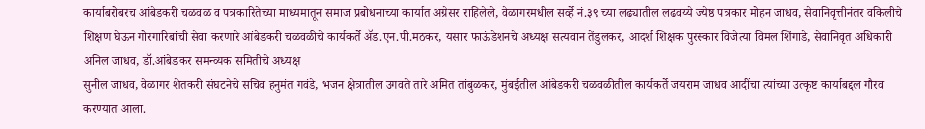कार्याबरोबरच आंबेडकरी चळवळ व पत्रकारितेच्या माध्यमातून समाज प्रबोधनाच्या कार्यात अग्रेसर राहिलेले, वेळागरमधील सर्व्हे नं.३९ च्या लढ्यातील लढवय्ये ज्येष्ठ पत्रकार मोहन जाधव, सेवानिवृत्तीनंतर वकिलीचे शिक्षण घेऊन गोरगारिबांची सेवा करणारे आंबेडकरी चळवळीचे कार्यकर्ते ॲड.एन.पी.मठकर, यसार फाऊंडेशनचे अध्यक्ष सत्यवान तेंडुलकर, आदर्श शिक्षक पुरस्कार विजेत्या विमल शिंगाडे, सेवानिवृत अधिकारी अनिल जाधव, डॉ.आंबेडकर समन्व्यक समितीचे अध्यक्ष
सुनील जाधव, वेळागर शेतकरी संघटनेचे सचिव हनुमंत गवंडे, भजन क्षेत्रातील उगवते तारे अमित तांबुळकर, मुंबईतील आंबेडकरी चळवळीतील कार्यकर्ते जयराम जाधव आदींचा त्यांच्या उत्कृष्ट कार्याबद्दल गौरव करण्यात आला.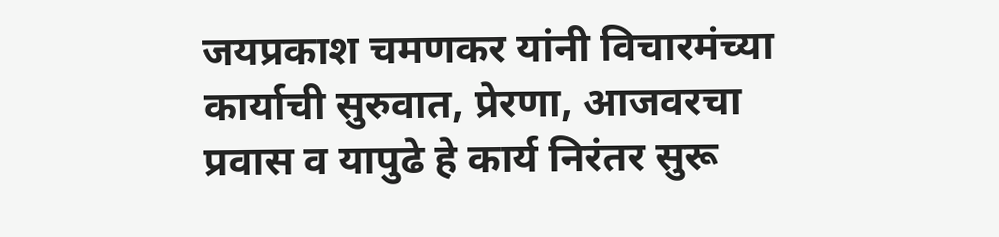जयप्रकाश चमणकर यांनी विचारमंच्या कार्याची सुरुवात, प्रेरणा, आजवरचा प्रवास व यापुढे हे कार्य निरंतर सुरू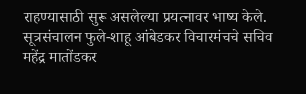राहण्यासाठी सुरू असलेल्या प्रयत्नावर भाष्य केले. सूत्रसंचालन फुले-शाहू आंबेडकर विचारमंचचे सचिव महेंद्र मातोंडकर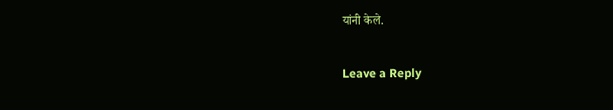यांनी केले.

Leave a Reply